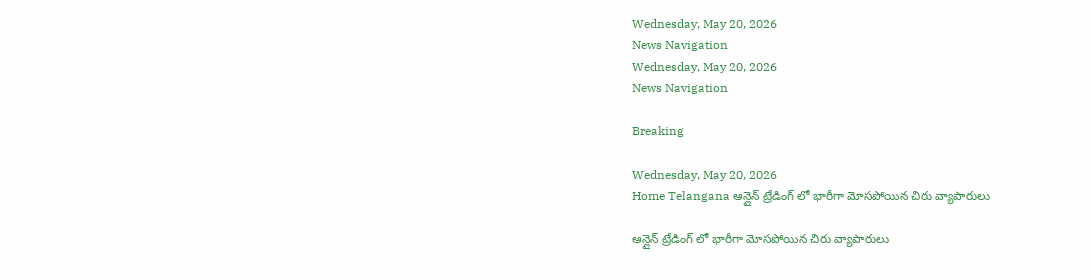Wednesday, May 20, 2026
News Navigation
Wednesday, May 20, 2026
News Navigation

Breaking

Wednesday, May 20, 2026
Home Telangana ఆన్లైన్ ట్రేడింగ్ లో భారీగా మోసపోయిన చిరు వ్యాపారులు

ఆన్లైన్ ట్రేడింగ్ లో భారీగా మోసపోయిన చిరు వ్యాపారులు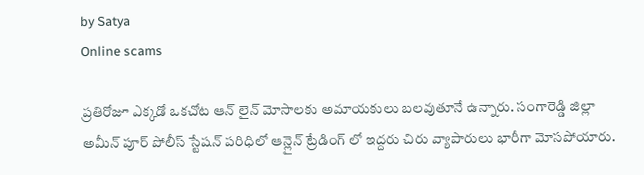by Satya
Online scams

ప్రతిరోజూ ఎక్కడో ఒకచోట ఆన్ లైన్ మోసాలకు అమాయకులు బలవుతూనే ఉన్నారు. సంగారెడ్డి జిల్లా అమీన్ పూర్ పోలీస్ స్టేషన్ పరిధిలో ఆన్లైన్ ట్రేడింగ్ లో ఇద్దరు చిరు వ్యాపారులు భారీగా మోసపోయారు.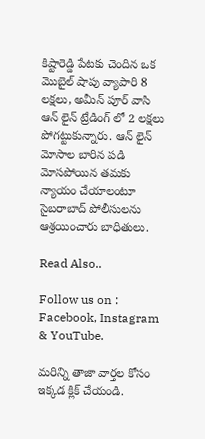కిష్టారెడ్డి పేటకు చెందిన ఒక మొబైల్ షాపు వ్యాపారి 8 లక్షలు, అమీన్ పూర్ వాసి ఆన్ లైన్ ట్రేడింగ్ లో 2 లక్షలు పోగట్టుకున్నారు. ఆన్ లైన్ మోసాల బారిన పడి మోసపోయిన తమకు న్యాయం చేయాలంటూ సైబరాబాద్ పోలీసులను ఆశ్రయించారు బాధితులు.

Read Also..

Follow us on : Facebook, Instagram & YouTube.

మరిన్ని తాజా వార్తల కోసం ఇక్కడ క్లిక్ చేయండి.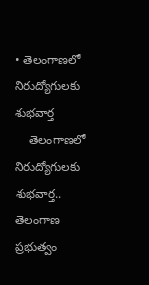• తెలంగాణలో నిరుద్యోగులకు శుభవార్త
    తెలంగాణలో నిరుద్యోగులకు శుభవార్త.. తెలంగాణ ప్రభుత్వం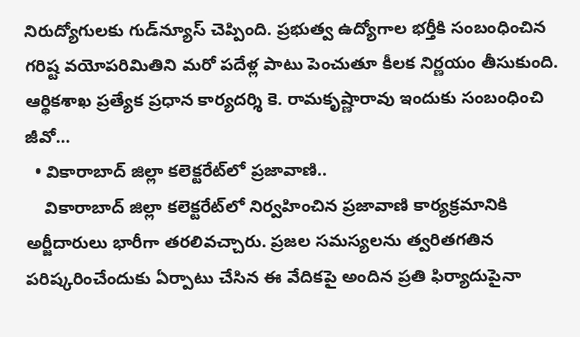నిరుద్యోగులకు గుడ్‌న్యూస్‌ చెప్పింది. ప్రభుత్వ ఉద్యోగాల భర్తీకి సంబంధించిన గరిష్ట వయోపరిమితిని మరో పదేళ్ల పాటు పెంచుతూ కీలక నిర్ణయం తీసుకుంది. ఆర్థికశాఖ ప్రత్యేక ప్రధాన కార్యదర్శి కె. రామకృష్ణారావు ఇందుకు సంబంధించి జీవో…
  • వికారాబాద్ జిల్లా కలెక్టరేట్‌లో ప్రజావాణి..
    వికారాబాద్ జిల్లా కలెక్టరేట్‌లో నిర్వహించిన ప్రజావాణి కార్యక్రమానికి అర్జీదారులు భారీగా తరలివచ్చారు. ప్రజల సమస్యలను త్వరితగతిన పరిష్కరించేందుకు ఏర్పాటు చేసిన ఈ వేదికపై అందిన ప్రతి ఫిర్యాదుపైనా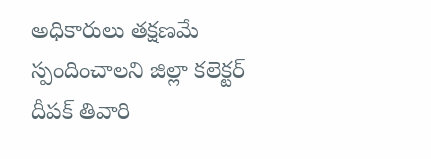అధికారులు తక్షణమే స్పందించాలని జిల్లా కలెక్టర్ దీపక్ తివారి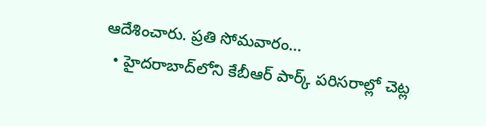ఆదేశించారు. ప్రతి సోమవారం…
  • హైదరాబాద్‍లోని కేబీఆర్ పార్క్ పరిసరాల్లో చెట్ల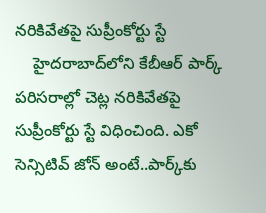నరికివేతపై సుప్రీంకోర్టు స్టే
    హైదరాబాద్‌లోని కేబీఆర్ పార్క్ పరిసరాల్లో చెట్ల నరికివేతపై సుప్రీంకోర్టు స్టే విధించింది. ఎకో సెన్సిటివ్ జోన్ అంటే..పార్క్‌కు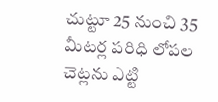చుట్టూ 25 నుంచి 35 మీటర్ల పరిధి లోపల చెట్లను ఎట్టి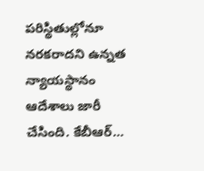పరిస్థితుల్లోనూ నరకరాదని ఉన్నత న్యాయస్థానం ఆదేశాలు జారీ చేసింది. కేబీఆర్…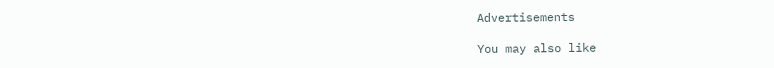Advertisements

You may also like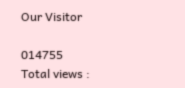Our Visitor

014755
Total views :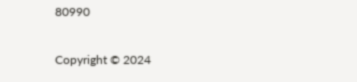80990

Copyright © 2024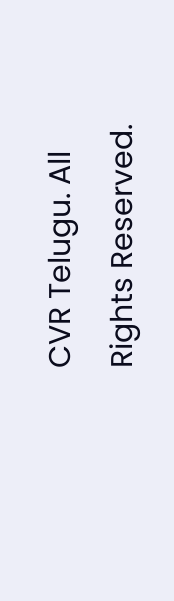CVR Telugu. All Rights Reserved.